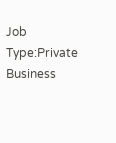Job Type:Private Business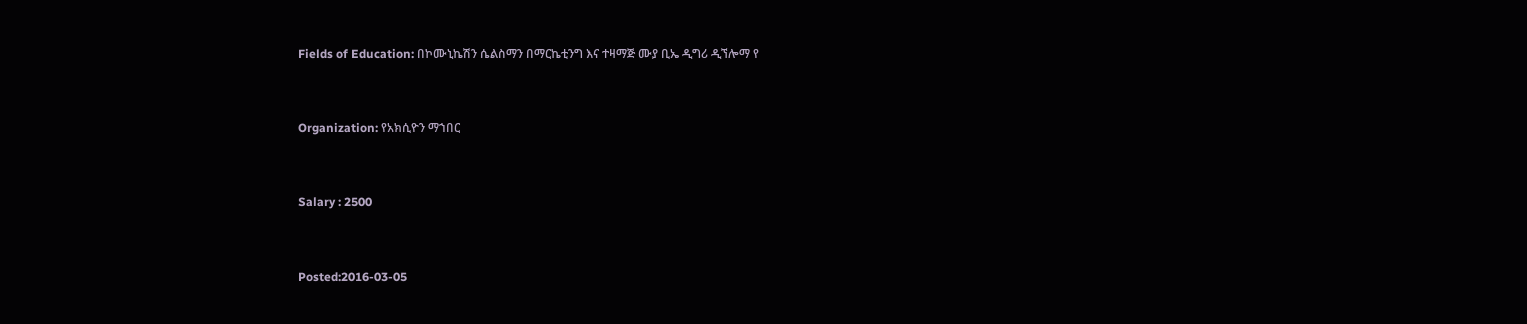Fields of Education: በኮሙኒኬሽን ሴልስማን በማርኬቲንግ እና ተዛማጅ ሙያ ቢኤ ዲግሪ ዲኘሎማ የ



Organization: የአክሲዮን ማኀበር



Salary : 2500



Posted:2016-03-05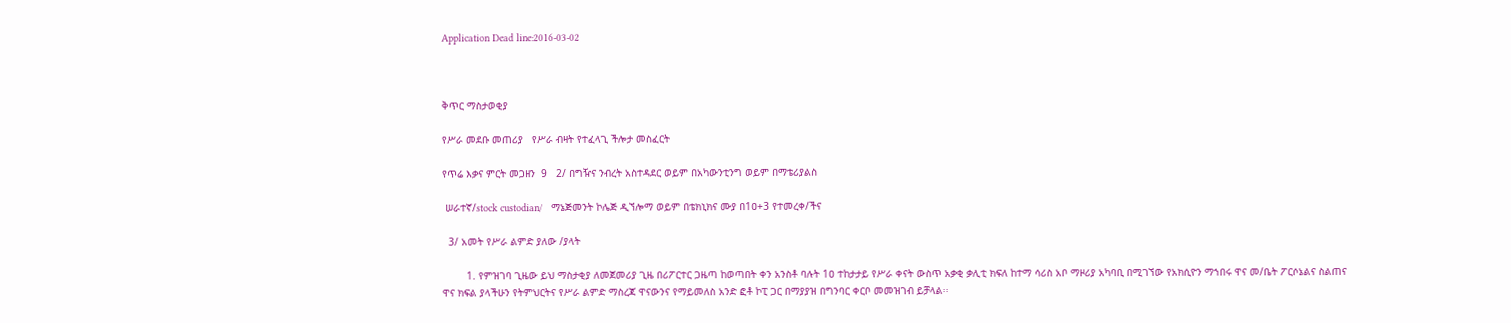Application Dead line:2016-03-02



ቅጥር ማስታወቂያ

የሥራ መደቡ መጠሪያ   የሥራ ብዛት የተፈላጊ ችሎታ መስፈርት

የጥሬ እቃና ምርት መጋዘን  9   2/ በግዥና ንብረት አስተዳደር ወይም በአካውንቲንግ ወይም በማቴሪያልስ

 ሠራተኛ/stock custodian/   ማኔጅመንት ኮሌጅ ዲኘሎማ ወይም በቴክኒክና ሙያ በ1ዐ+3 የተመረቀ/ችና

  3/ አመት የሥራ ልምድ ያለው /ያላት

        1. የምዝገባ ጊዜው ይህ ማስታቂያ ለመጀመሪያ ጊዜ በሪፖርተር ጋዜጣ ከወጣበት ቀን አንስቶ ባሉት 1ዐ ተከታታይ የሥራ ቀናት ውስጥ አቃቂ ቃሊቲ ክፍለ ከተማ ሳሪስ አቦ ማዞሪያ አካባቢ በሚገኘው የአክሲዮን ማኀበሩ ዋና መ/ቤት ፖርሶኔልና ስልጠና ዋና ክፍል ያላችሁን የትምህርትና የሥራ ልምድ ማስረጃ ዋናውንና የማይመለስ አንድ ፎቶ ኮፒ ጋር በማያያዝ በግንባር ቀርቦ መመዝገብ ይቻላል፡፡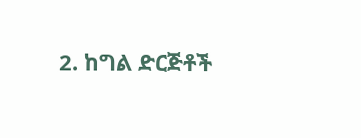2. ከግል ድርጅቶች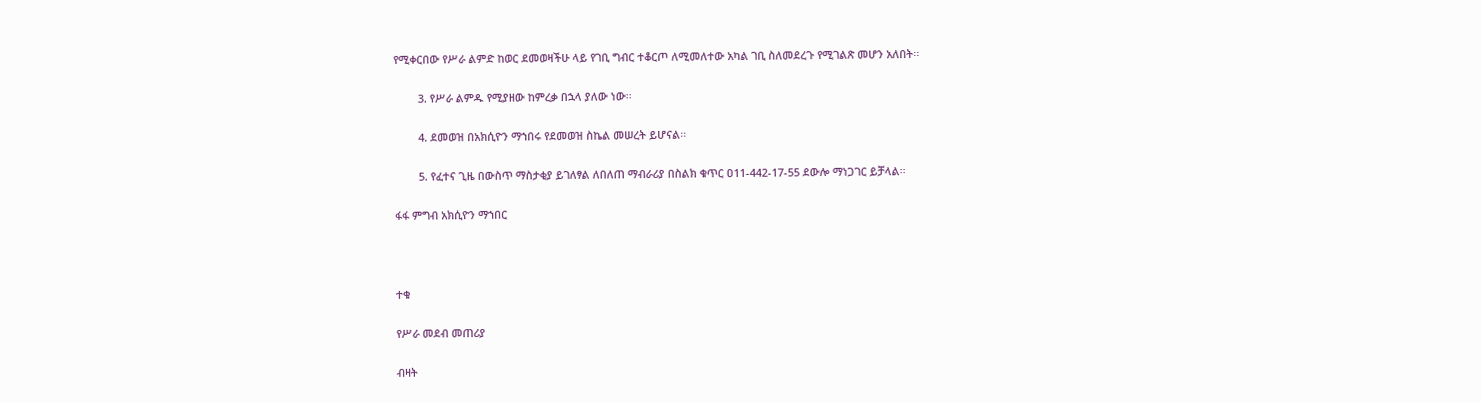የሚቀርበው የሥራ ልምድ ከወር ደመወዛችሁ ላይ የገቢ ግብር ተቆርጦ ለሚመለተው አካል ገቢ ስለመደረጉ የሚገልጽ መሆን አለበት፡፡

        3. የሥራ ልምዱ የሚያዘው ከምረቃ በኋላ ያለው ነው፡፡

        4. ደመወዝ በአክሲዮን ማኀበሩ የደመወዝ ስኬል መሠረት ይሆናል፡፡

        5. የፈተና ጊዜ በውስጥ ማስታቂያ ይገለፃል ለበለጠ ማብራሪያ በስልክ ቁጥር ዐ11-442-17-55 ደውሎ ማነጋገር ይቻላል፡፡

ፋፋ ምግብ አክሲዮን ማኀበር



ተቁ

የሥራ መደብ መጠሪያ

ብዛት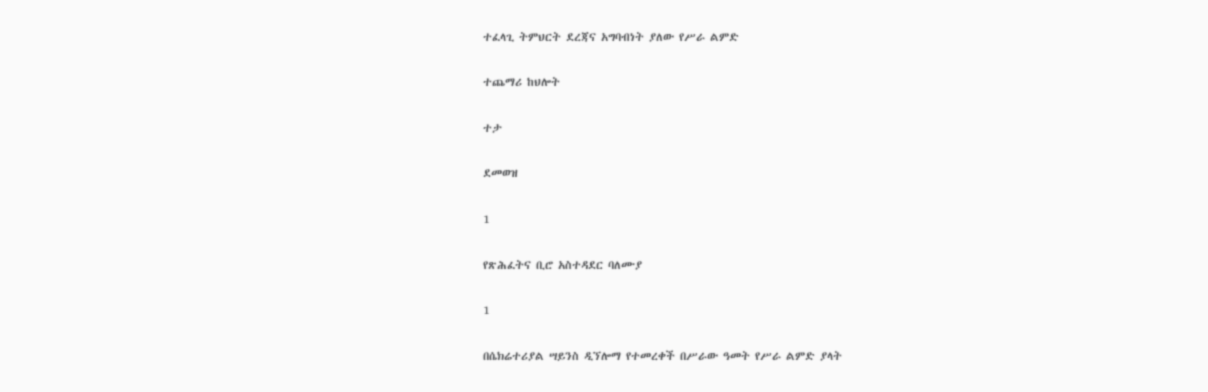ተፈላጊ ትምህርት ደረጃና አግባብነት ያለው የሥራ ልምድ

ተጨማሪ ከህሎት

ተታ

ደመወዝ

1

የጽሕፈትና ቢሮ አስተዳደር ባለሙያ

1

በሴክሬተሪያል ሣይንስ ዲኘሎማ የተመረቀች በሥራው ዓመት የሥራ ልምድ ያላት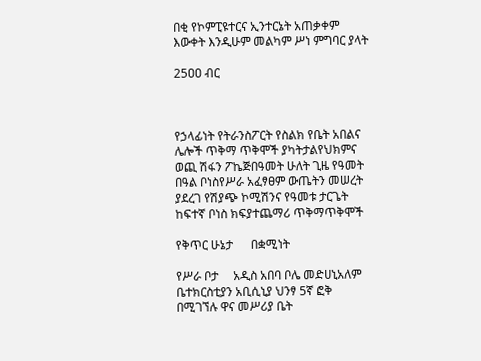በቂ የኮምፒዩተርና ኢንተርኔት አጠቃቀም እውቀት እንዲሁም መልካም ሥነ ምግባር ያላት

25ዐዐ ብር



የኃላፊነት የትራንስፖርት የስልክ የቤት አበልና ሌሎች ጥቅማ ጥቅሞች ያካትታልየህክምና ወጪ ሽፋን ፖኬጅበዓመት ሁለት ጊዜ የዓመት በዓል ቦነስየሥራ አፈፃፀም ውጤትን መሠረት ያደረገ የሽያጭ ኮሚሽንና የዓመቱ ታርጌት ከፍተኛ ቦነስ ክፍያተጨማሪ ጥቅማጥቅሞች

የቅጥር ሁኔታ      በቋሚነት

የሥራ ቦታ     አዲስ አበባ ቦሌ መድሀኒአለም ቤተክርስቲያን አቢሲኒያ ህንፃ 5ኛ ፎቅ በሚገኘሉ ዋና መሥሪያ ቤት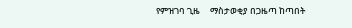የምዝገባ ጊዜ     ማስታወቂያ በጋዜጣ ከጣበት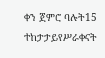ቀን ጀምሮ ባሉት15 ተከታታይየሥራቀናት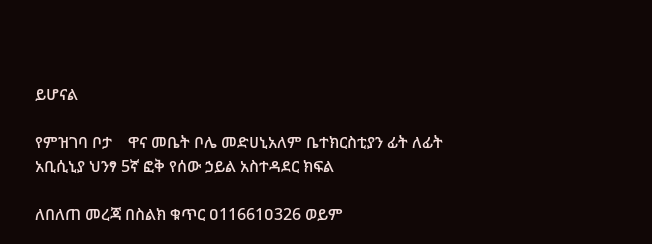ይሆናል

የምዝገባ ቦታ    ዋና መቤት ቦሌ መድሀኒአለም ቤተክርስቲያን ፊት ለፊት አቢሲኒያ ህንፃ 5ኛ ፎቅ የሰው ኃይል አስተዳደር ክፍል

ለበለጠ መረጃ በስልክ ቁጥር ዐ11661ዐ326 ወይም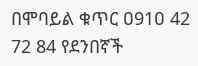በሞባይል ቁጥር ዐ91ዐ 42 72 84 የደንበኛች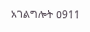አገልግሎት ዐ911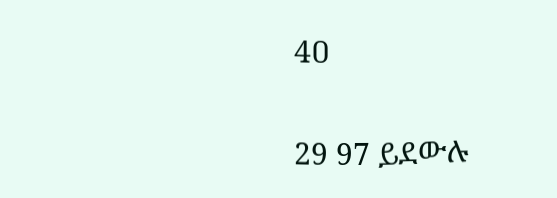4ዐ

29 97 ይደውሉ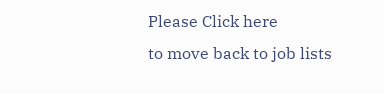Please Click here
to move back to job lists